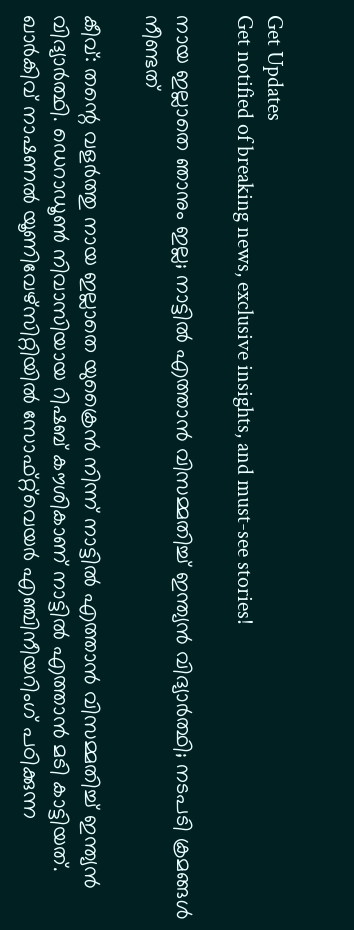Get Updates
Get notified of breaking news, exclusive insights, and must-see stories!

നായ ഇല്ലാതെ ഞാനും ഇല്ല; നാട്ടിൽ എത്താൻ വിസമ്മതിച്ച് ഇന്ത്യൻ വിദ്യാർത്ഥി; നടപടി ക്രമങ്ങൾ നീണ്ടത്

കീവ്: തന്റെ വളർത്തു നായ ഇല്ലാതെ യുക്രൈൻ നിന്ന് നാട്ടിൽ എത്താൻ വിസമ്മതിച്ച് ഇന്ത്യൻ വിദ്യാർത്ഥി. ഡെറാഡൂൺ നിവാസിയായ റിഷബ് കൗശികാണ് നാട്ടിൽ എത്താൻ മടി കാട്ടിയത്. ഖാർകിവ് നാഷണൽ യൂണിവേഴ്‌സിറ്റിയിൽ സോഫ്റ്റ്‌വെയർ എഞ്ചിനീയറിംഗ് പഠിക്കുന്ന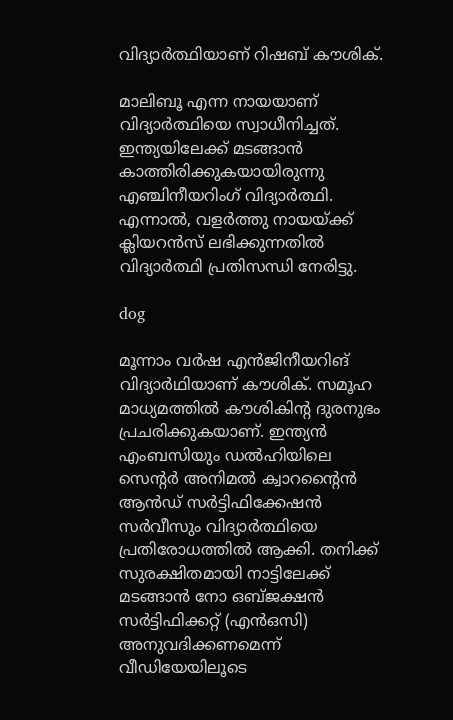വിദ്യാർത്ഥിയാണ് റിഷബ് കൗശിക്.

മാലിബൂ എന്ന നായയാണ് വിദ്യാർത്ഥിയെ സ്വാധീനിച്ചത്. ഇന്ത്യയിലേക്ക് മടങ്ങാൻ കാത്തിരിക്കുകയായിരുന്നു എഞ്ചിനീയറിംഗ് വിദ്യാർത്ഥി. എന്നാൽ, വളർത്തു നായയ്ക്ക് ക്ലിയറൻസ് ലഭിക്കുന്നതിൽ വിദ്യാർത്ഥി പ്രതിസന്ധി നേരിട്ടു.

dog

മൂന്നാം വർഷ എൻജിനീയറിങ് വിദ്യാർഥിയാണ് കൗശിക്. സമൂഹ മാധ്യമത്തിൽ കൗശികിന്റ ദുരനുഭം പ്രചരിക്കുകയാണ്. ഇന്ത്യൻ എംബസിയും ഡൽഹിയിലെ സെന്റർ അനിമൽ ക്വാറന്റൈൻ ആൻഡ് സർട്ടിഫിക്കേഷൻ സർവീസും വിദ്യാർത്ഥിയെ പ്രതിരോധത്തിൽ ആക്കി. തനിക്ക് സുരക്ഷിതമായി നാട്ടിലേക്ക് മടങ്ങാൻ നോ ഒബ്ജക്ഷൻ സർട്ടിഫിക്കറ്റ് (എൻഒസി) അനുവദിക്കണമെന്ന് വീഡിയേയിലൂടെ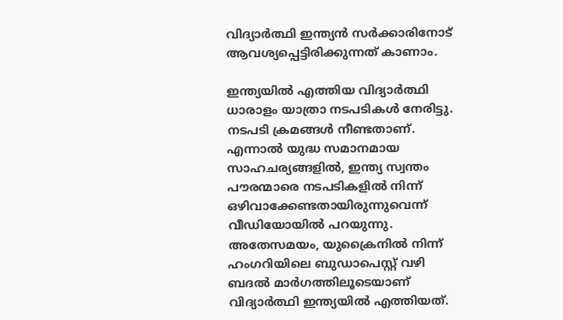വിദ്യാർത്ഥി ഇന്ത്യൻ സർക്കാരിനോട് ആവശ്യപ്പെട്ടിരിക്കുന്നത് കാണാം.

ഇന്ത്യയിൽ എത്തിയ വിദ്യാർത്ഥി ധാരാളം യാത്രാ നടപടികൾ നേരിട്ടു. നടപടി ക്രമങ്ങൾ നീണ്ടതാണ്. എന്നാൽ യുദ്ധ സമാനമായ സാഹചര്യങ്ങളിൽ, ഇന്ത്യ സ്വന്തം പൗരന്മാരെ നടപടികളിൽ നിന്ന് ഒഴിവാക്കേണ്ടതായിരുന്നുവെന്ന് വീഡിയോയിൽ പറയുന്നു. അതേസമയം, യുക്രൈനിൽ നിന്ന് ഹംഗറിയിലെ ബുഡാപെസ്റ്റ് വഴി ബദൽ മാർഗത്തിലൂടെയാണ് വിദ്യാർത്ഥി ഇന്ത്യയിൽ എത്തിയത്.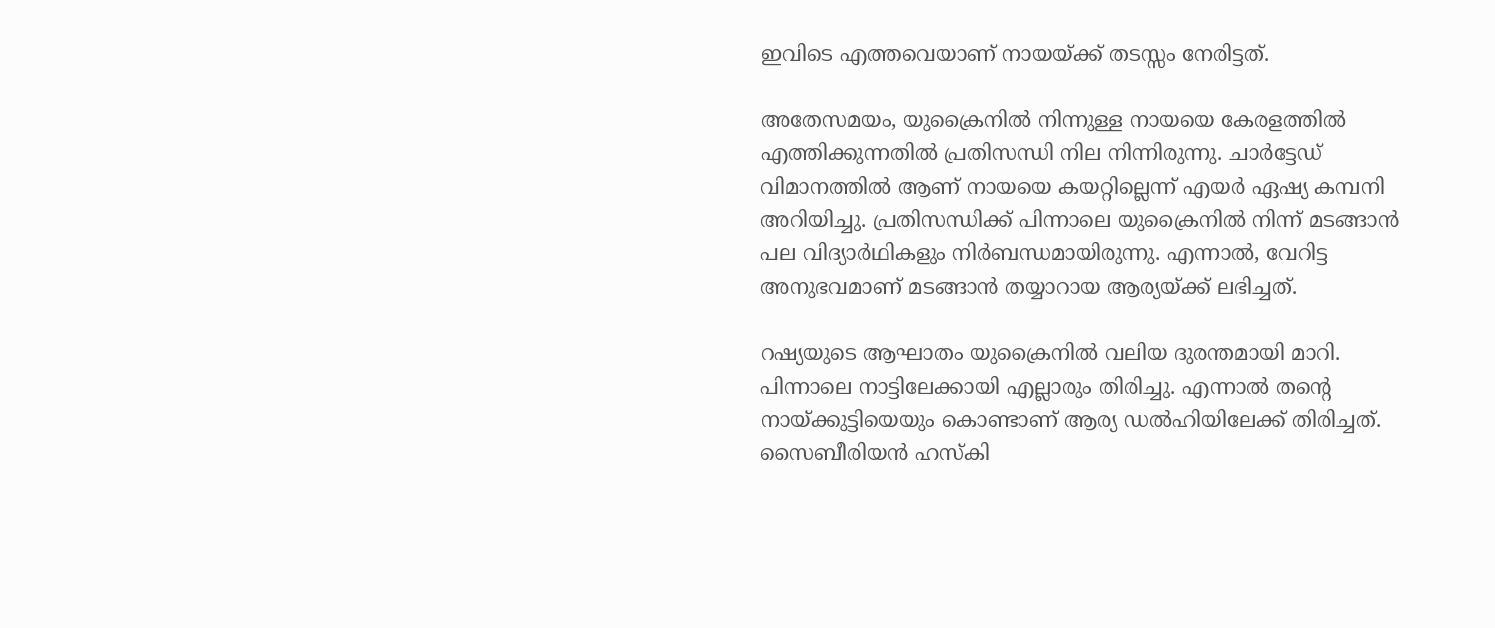ഇവിടെ എത്തവെയാണ് നായയ്ക്ക് തടസ്സം നേരിട്ടത്.

അതേസമയം, യുക്രൈനിൽ നിന്നുള്ള നായയെ കേരളത്തിൽ എത്തിക്കുന്നതിൽ പ്രതിസന്ധി നില നിന്നിരുന്നു. ചാർട്ടേഡ് വിമാനത്തിൽ ആണ് നായയെ കയറ്റില്ലെന്ന് എയർ ഏഷ്യ കമ്പനി അറിയിച്ചു. പ്രതിസന്ധിക്ക് പിന്നാലെ യുക്രൈനിൽ നിന്ന് മടങ്ങാൻ പല വിദ്യാർഥികളും നിർബന്ധമായിരുന്നു. എന്നാൽ, വേറിട്ട അനുഭവമാണ് മടങ്ങാൻ തയ്യാറായ ആര്യയ്ക്ക് ലഭിച്ചത്.

റഷ്യയുടെ ആഘാതം യുക്രൈനിൽ വലിയ ദുരന്തമായി മാറി. പിന്നാലെ നാട്ടിലേക്കായി എല്ലാരും തിരിച്ചു. എന്നാൽ തന്റെ നായ്ക്കുട്ടിയെയും കൊണ്ടാണ് ആര്യ ഡൽഹിയിലേക്ക് തിരിച്ചത്. സൈബീരിയന്‍ ഹസ്‌കി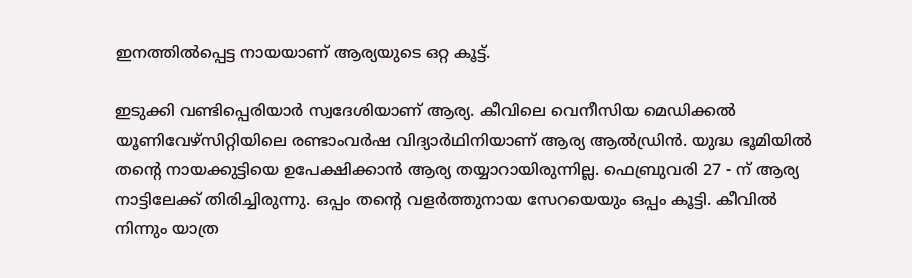ഇനത്തിൽപ്പെട്ട നായയാണ് ആര്യയുടെ ഒറ്റ കൂട്ട്.

ഇടുക്കി വണ്ടിപ്പെരിയാർ സ്വദേശിയാണ് ആര്യ. കീവിലെ വെനീസിയ മെഡിക്കൽ യൂണിവേഴ്സിറ്റിയിലെ രണ്ടാംവര്‍ഷ വിദ്യാർഥിനിയാണ് ആര്യ ആൽഡ്രിൻ. യുദ്ധ ഭൂമിയിൽ തന്റെ നായക്കുട്ടിയെ ഉപേക്ഷിക്കാൻ ആര്യ തയ്യാറായിരുന്നില്ല. ഫെബ്രുവരി 27 - ന് ആര്യ നാട്ടിലേക്ക് തിരിച്ചിരുന്നു. ഒപ്പം തന്റെ വളർത്തുനായ സേറയെയും ഒപ്പം കൂട്ടി. കീവിൽ നിന്നും യാത്ര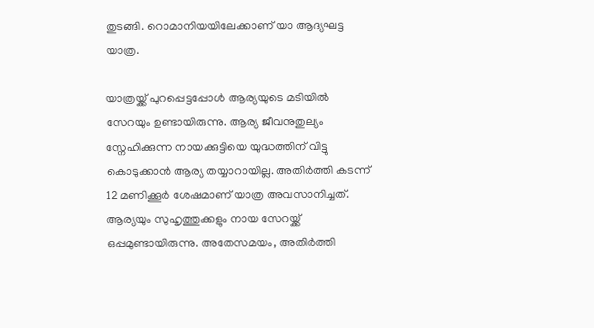തുടങ്ങി. റൊമാനിയയിലേക്കാണ് യാ ആദ്യഘട്ട യാത്ര.

യാത്രയ്ക്ക് പുറപ്പെട്ടപ്പോൾ ആര്യയുടെ മടിയിൽ സേറയും ഉണ്ടായിരുന്നു. ആര്യ ജീവനുതുല്യം സ്നേഹിക്കുന്ന നായക്കുട്ടിയെ യുദ്ധത്തിന് വിട്ടു കൊടുക്കാൻ ആര്യ തയ്യാറായില്ല. അതിർത്തി കടന്ന് 12 മണിക്കൂർ ശേഷമാണ് യാത്ര അവസാനിച്ചത്. ആര്യയും സുഹൃത്തുക്കളും നായ സേറയ്ക്ക് ഒപ്പമുണ്ടായിരുന്നു. അതേസമയം, അതിർത്തി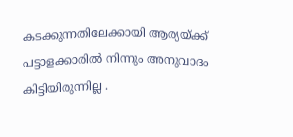കടക്കുന്നതിലേക്കായി ആര്യയ്ക്ക് പട്ടാളക്കാരിൽ നിന്നും അനുവാദം കിട്ടിയിരുന്നില്ല .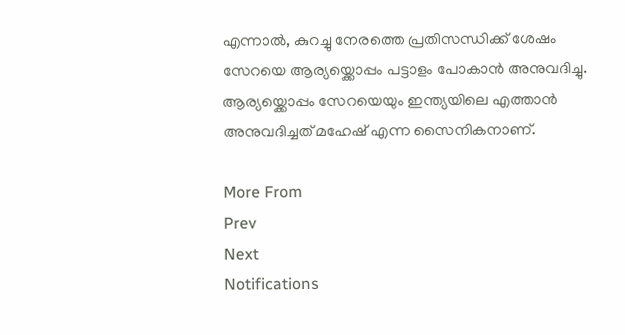എന്നാൽ, കുറച്ചു നേരത്തെ പ്രതിസന്ധിക്ക് ശേഷം സേറയെ ആര്യയ്ക്കൊപ്പം പട്ടാളം പോകാൻ അനുവദിച്ചു. ആര്യയ്ക്കൊപ്പം സേറയെയും ഇന്ത്യയിലെ എത്താൻ അനുവദിച്ചത് മഹേഷ് എന്ന സൈനികനാണ്.

More From
Prev
Next
Notifications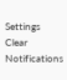Settings
Clear Notifications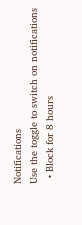Notifications
Use the toggle to switch on notifications
  • Block for 8 hours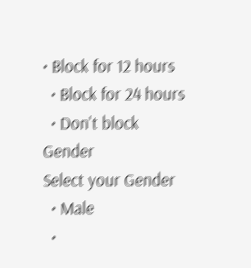• Block for 12 hours
  • Block for 24 hours
  • Don't block
Gender
Select your Gender
  • Male
  •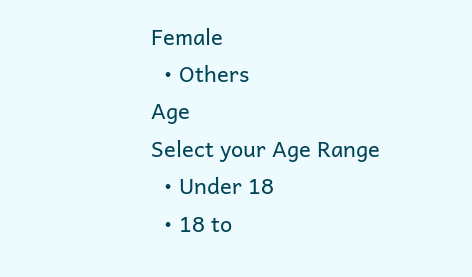Female
  • Others
Age
Select your Age Range
  • Under 18
  • 18 to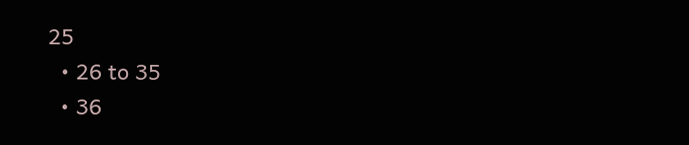25
  • 26 to 35
  • 36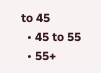to 45
  • 45 to 55
  • 55+